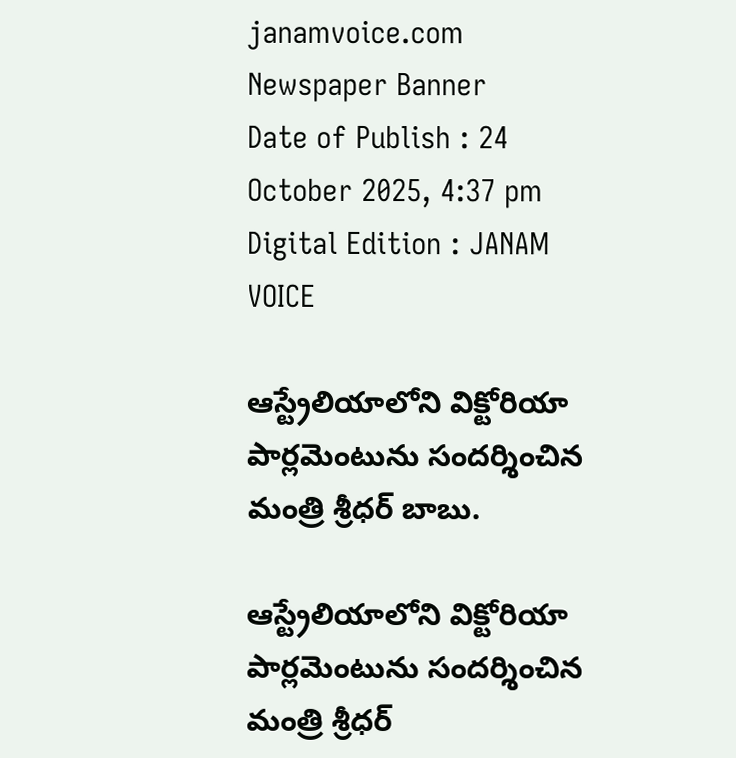janamvoice.com
Newspaper Banner
Date of Publish : 24 October 2025, 4:37 pm Digital Edition : JANAM VOICE

ఆస్ట్రేలియాలోని విక్టోరియా పార్లమెంటును సందర్శించిన మంత్రి శ్రీధర్ బాబు.

ఆస్ట్రేలియాలోని విక్టోరియా పార్లమెంటును సందర్శించిన మంత్రి శ్రీధర్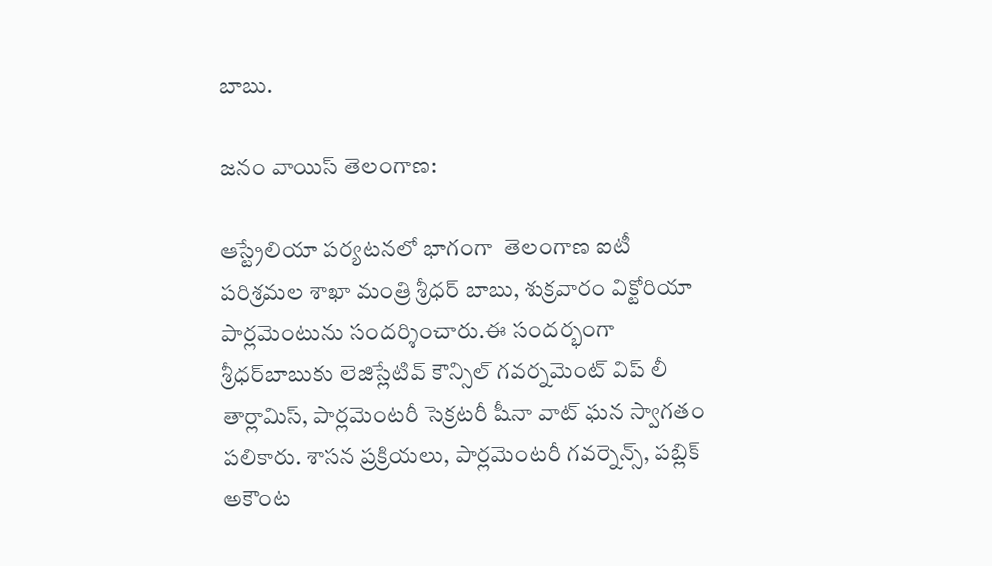బాబు.

జనం వాయిస్ తెలంగాణ:

ఆస్ట్రేలియా పర్యటనలో భాగంగా  తెలంగాణ ఐటీ పరిశ్రమల శాఖా మంత్రి శ్రీధర్ బాబు, శుక్రవారం విక్టోరియా పార్లమెంటును సందర్శించారు.ఈ సందర్భంగా శ్రీధర్‌బాబుకు లెజిస్లేటివ్ కౌన్సిల్ గవర్నమెంట్ విప్ లీ తార్లామిస్, పార్లమెంటరీ సెక్రటరీ షీనా వాట్ ఘన స్వాగతం పలికారు. శాసన ప్రక్రియలు, పార్లమెంటరీ గవర్నెన్స్, పబ్లిక్ అకౌంట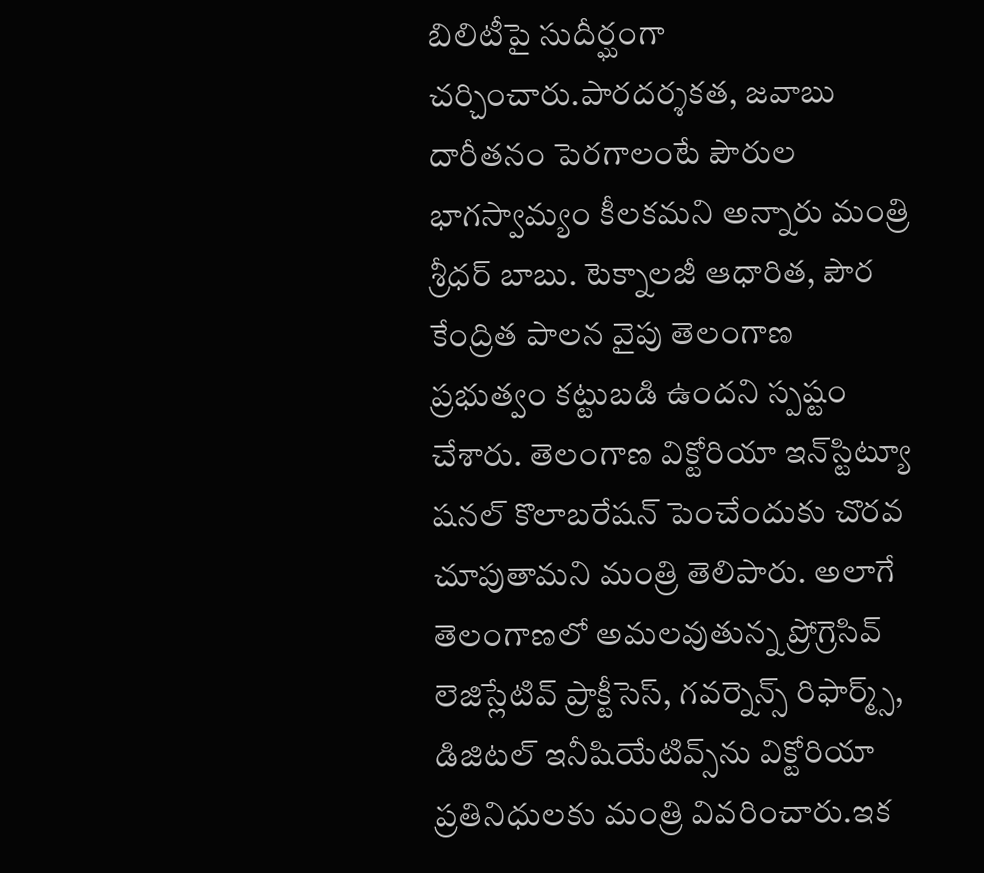బిలిటీపై సుదీర్ఘంగా చర్చించారు.పారదర్శకత, జవాబు దారీతనం పెరగాలంటే పౌరుల భాగస్వామ్యం కీలకమని అన్నారు మంత్రి శ్రీధర్ బాబు. టెక్నాలజీ ఆధారిత, పౌర కేంద్రిత పాలన వైపు తెలంగాణ ప్రభుత్వం కట్టుబడి ఉందని స్పష్టం చేశారు. తెలంగాణ విక్టోరియా ఇన్‌స్టిట్యూ షనల్ కొలాబరేషన్ పెంచేందుకు చొరవ చూపుతామని మంత్రి తెలిపారు. అలాగే తెలంగాణలో అమలవుతున్న ప్రోగ్రెసివ్ లెజిస్లేటివ్ ప్రాక్టీసెస్, గవర్నెన్స్ రిఫార్మ్స్, డిజిటల్ ఇనీషియేటివ్స్‌ను విక్టోరియా ప్రతినిధులకు మంత్రి వివరించారు.ఇక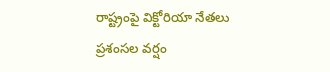రాష్ట్రంపై విక్టోరియా నేతలు ప్రశంసల వర్షం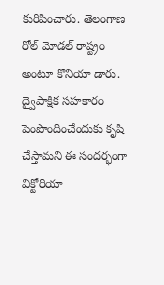కురిపించారు. తెలంగాణ రోల్ మోడల్ రాష్ట్రం అంటూ కొనియా డారు. ద్వైపాక్షిక సహకారం పెంపొందించేందుకు కృషి చేస్తామని ఈ సందర్భంగా విక్టోరియా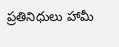ప్రతినిధులు హామీ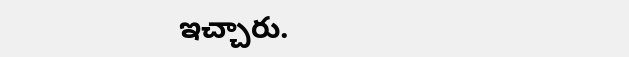ఇచ్చారు.